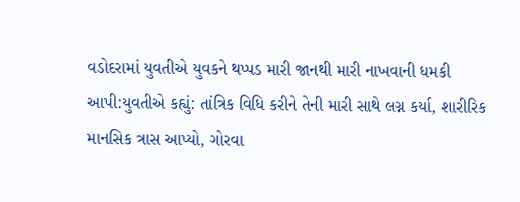વડોદરામાં યુવતીએ યુવકને થપ્પડ મારી જાનથી મારી નાખવાની ધમકી આપી:યુવતીએ કહ્યું: તાંત્રિક વિધિ કરીને તેની મારી સાથે લગ્ન કર્યા, શારીરિક માનસિક ત્રાસ આપ્યો, ગોરવા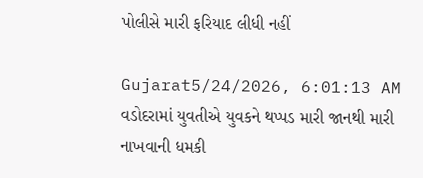પોલીસે મારી ફરિયાદ લીધી નહીં

Gujarat5/24/2026, 6:01:13 AM
વડોદરામાં યુવતીએ યુવકને થપ્પડ મારી જાનથી મારી નાખવાની ધમકી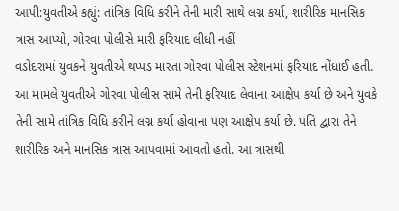આપી:યુવતીએ કહ્યું: તાંત્રિક વિધિ કરીને તેની મારી સાથે લગ્ન કર્યા, શારીરિક માનસિક ત્રાસ આપ્યો, ગોરવા પોલીસે મારી ફરિયાદ લીધી નહીં
વડોદરામાં યુવકને યુવતીએ થપ્પડ મારતા ગોરવા પોલીસ સ્ટેશનમાં ફરિયાદ નોંધાઈ હતી. આ મામલે યુવતીએ ગોરવા પોલીસ સામે તેની ફરિયાદ લેવાના આક્ષેપ કર્યા છે અને યુવકે તેની સામે તાંત્રિક વિધિ કરીને લગ્ન કર્યા હોવાના પણ આક્ષેપ કર્યા છે. પતિ દ્વારા તેને શારીરિક અને માનસિક ત્રાસ આપવામાં આવતો હતો. આ ત્રાસથી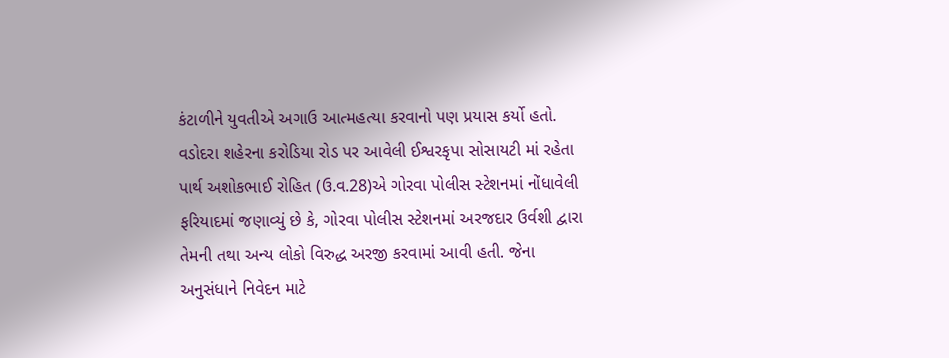કંટાળીને યુવતીએ અગાઉ આત્મહત્યા કરવાનો પણ પ્રયાસ કર્યો હતો. વડોદરા શહેરના કરોડિયા રોડ પર આવેલી ઈશ્વરકૃપા સોસાયટી માં રહેતા પાર્થ અશોકભાઈ રોહિત (ઉ.વ.28)એ ગોરવા પોલીસ સ્ટેશનમાં નોંધાવેલી ફરિયાદમાં જણાવ્યું છે કે, ગોરવા પોલીસ સ્ટેશનમાં અરજદાર ઉર્વશી દ્વારા તેમની તથા અન્ય લોકો વિરુદ્ધ અરજી કરવામાં આવી હતી. જેના અનુસંધાને નિવેદન માટે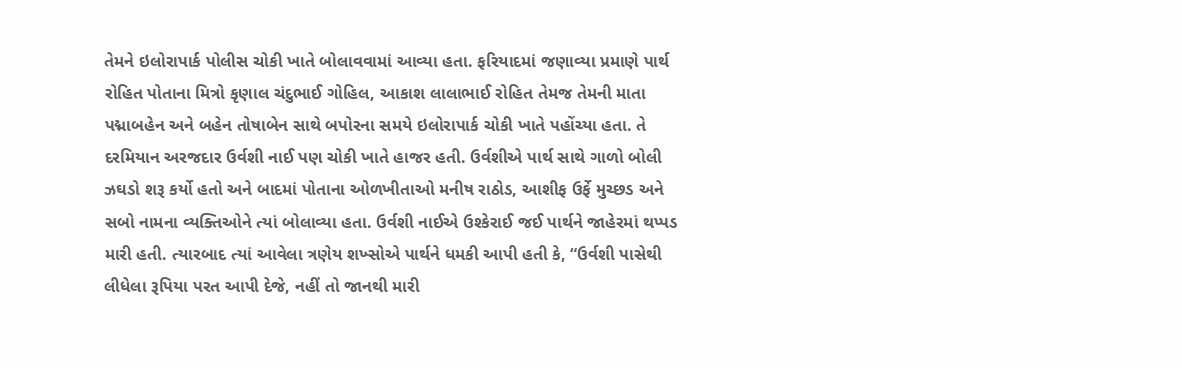તેમને ઇલોરાપાર્ક પોલીસ ચોકી ખાતે બોલાવવામાં આવ્યા હતા. ફરિયાદમાં જણાવ્યા પ્રમાણે પાર્થ રોહિત પોતાના મિત્રો કૃણાલ ચંદુભાઈ ગોહિલ, આકાશ લાલાભાઈ રોહિત તેમજ તેમની માતા પદ્માબહેન અને બહેન તોષાબેન સાથે બપોરના સમયે ઇલોરાપાર્ક ચોકી ખાતે પહોંચ્યા હતા. તે દરમિયાન અરજદાર ઉર્વશી નાઈ પણ ચોકી ખાતે હાજર હતી. ઉર્વશીએ પાર્થ સાથે ગાળો બોલી ઝઘડો શરૂ કર્યો હતો અને બાદમાં પોતાના ઓળખીતાઓ મનીષ રાઠોડ, આશીફ ઉર્ફે મુચ્છડ અને સબો નામના વ્યક્તિઓને ત્યાં બોલાવ્યા હતા. ઉર્વશી નાઈએ ઉશ્કેરાઈ જઈ પાર્થને જાહેરમાં થપ્પડ મારી હતી. ત્યારબાદ ત્યાં આવેલા ત્રણેય શખ્સોએ પાર્થને ધમકી આપી હતી કે, “ઉર્વશી પાસેથી લીધેલા રૂપિયા પરત આપી દેજે, નહીં તો જાનથી મારી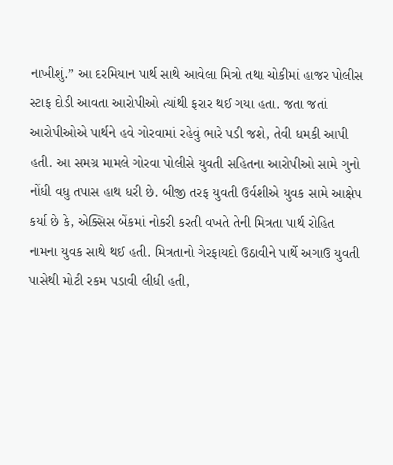નાખીશું.” આ દરમિયાન પાર્થ સાથે આવેલા મિત્રો તથા ચોકીમાં હાજર પોલીસ સ્ટાફ દોડી આવતા આરોપીઓ ત્યાંથી ફરાર થઈ ગયા હતા. જતા જતાં આરોપીઓએ પાર્થને હવે ગોરવામાં રહેવું ભારે પડી જશે, તેવી ધમકી આપી હતી. આ સમગ્ર મામલે ગોરવા પોલીસે યુવતી સહિતના આરોપીઓ સામે ગુનો નોંધી વધુ તપાસ હાથ ધરી છે. બીજી તરફ યુવતી ઉર્વશીએ યુવક સામે આક્ષેપ કર્યા છે કે, એક્સિસ બેંકમાં નોકરી કરતી વખતે તેની મિત્રતા પાર્થ રોહિત નામના યુવક સાથે થઈ હતી. મિત્રતાનો ગેરફાયદો ઉઠાવીને પાર્થે અગાઉ યુવતી પાસેથી મોટી રકમ પડાવી લીધી હતી,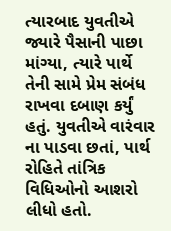ત્યારબાદ યુવતીએ જ્યારે પૈસાની પાછા માંગ્યા, ત્યારે પાર્થે તેની સામે પ્રેમ સંબંધ રાખવા દબાણ કર્યું હતું. યુવતીએ વારંવાર ના પાડવા છતાં, પાર્થ રોહિતે તાંત્રિક વિધિઓનો આશરો લીધો હતો.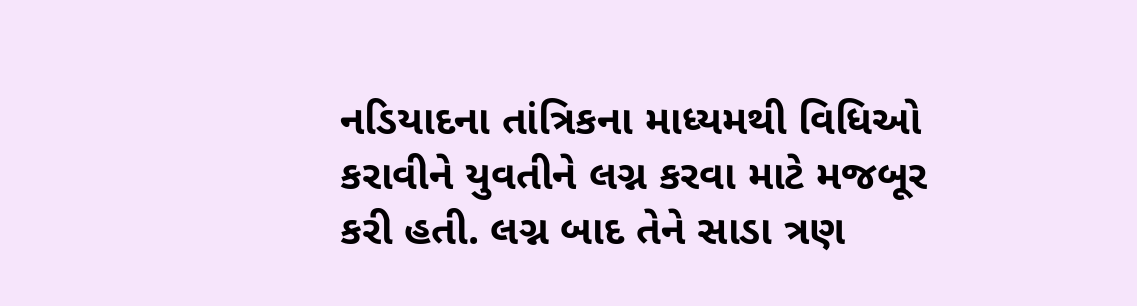નડિયાદના તાંત્રિકના માધ્યમથી વિધિઓ કરાવીને યુવતીને લગ્ન કરવા માટે મજબૂર કરી હતી. લગ્ન બાદ તેને સાડા ત્રણ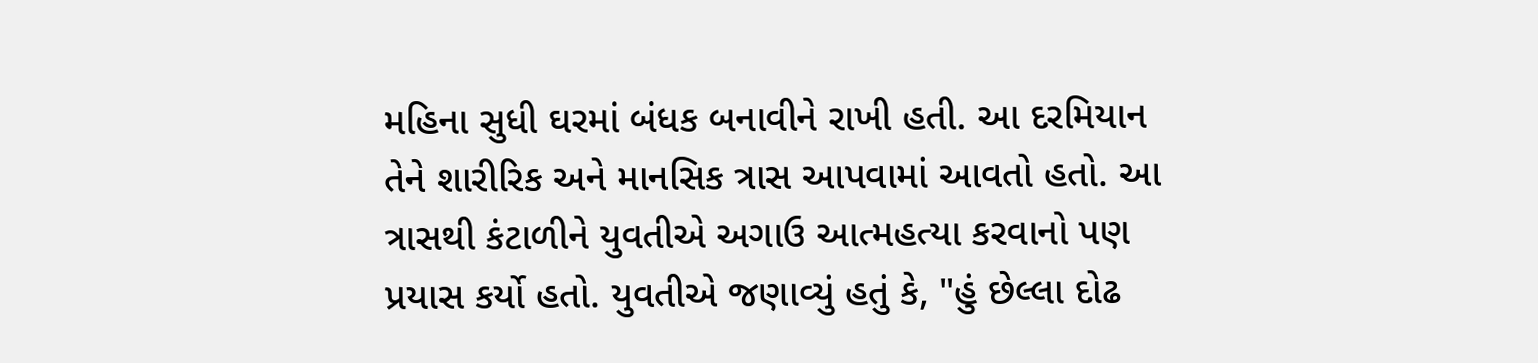મહિના સુધી ઘરમાં બંધક બનાવીને રાખી હતી. આ દરમિયાન તેને શારીરિક અને માનસિક ત્રાસ આપવામાં આવતો હતો. આ ત્રાસથી કંટાળીને યુવતીએ અગાઉ આત્મહત્યા કરવાનો પણ પ્રયાસ કર્યો હતો. યુવતીએ જણાવ્યું હતું કે, "હું છેલ્લા દોઢ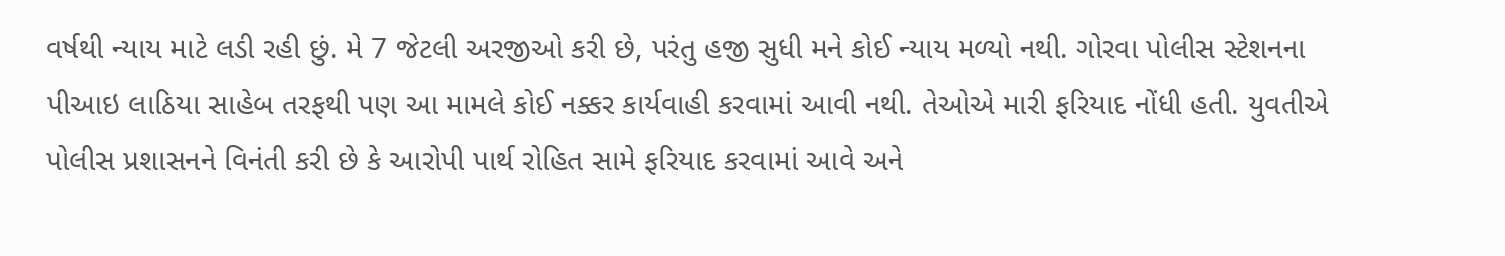વર્ષથી ન્યાય માટે લડી રહી છું. મે 7 જેટલી અરજીઓ કરી છે, પરંતુ હજી સુધી મને કોઈ ન્યાય મળ્યો નથી. ગોરવા પોલીસ સ્ટેશનના પીઆઇ લાઠિયા સાહેબ તરફથી પણ આ મામલે કોઈ નક્કર કાર્યવાહી કરવામાં આવી નથી. તેઓએ મારી ફરિયાદ નોંધી હતી. યુવતીએ પોલીસ પ્રશાસનને વિનંતી કરી છે કે આરોપી પાર્થ રોહિત સામે ફરિયાદ કરવામાં આવે અને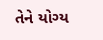તેને યોગ્ય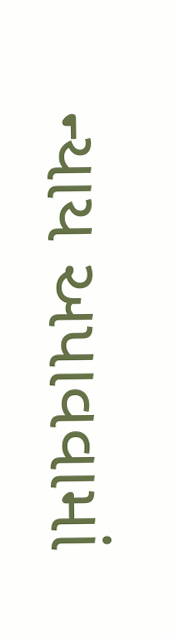ન્યાય અપાવવામાં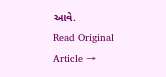આવે.
Read Original Article →